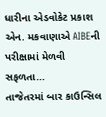ધારીના એડવોકેટ પ્રકાશ એન. મકવાણાએ AIBEની પરીક્ષામાં મેળવી સફળતા…
તાજેતરમાં બાર કાઉન્સિલ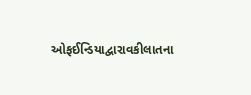ઓફઈન્ડિયાદ્વારાવકીલાતના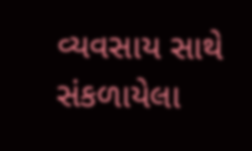વ્યવસાય સાથે સંકળાયેલા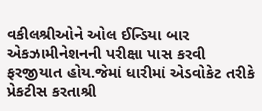વકીલશ્રીઓને ઓલ ઈન્ડિયા બાર એકઝામીનેશનની પરીક્ષા પાસ કરવી ફરજીયાત હોય.જેમાં ધારીમાં એડવોકેટ તરીકે પ્રેકટીસ કરતાશ્રી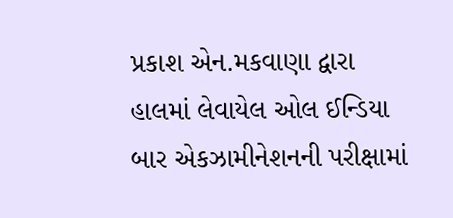પ્રકાશ એન.મકવાણા દ્વારા હાલમાં લેવાયેલ ઓલ ઈન્ડિયા બાર એકઝામીનેશનની પરીક્ષામાં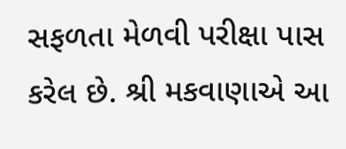સફળતા મેળવી પરીક્ષા પાસ કરેલ છે. શ્રી મકવાણાએ આ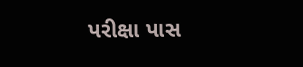પરીક્ષા પાસ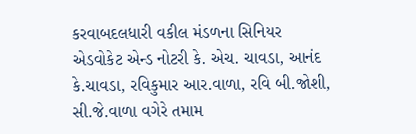કરવાબદલધારી વકીલ મંડળના સિનિયર એડવોકેટ એન્ડ નોટરી કે. એચ. ચાવડા, આનંદ કે.ચાવડા, રવિકુમાર આર.વાળા, રવિ બી.જોશી, સી.જે.વાળા વગેરે તમામ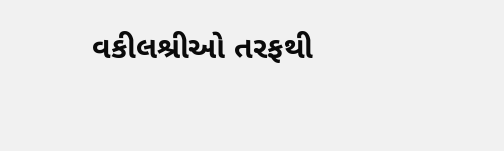વકીલશ્રીઓ તરફથી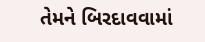તેમને બિરદાવવામાં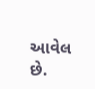આવેલ છે.